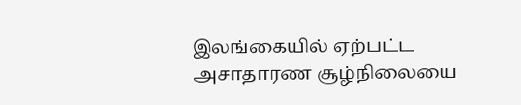இலங்கையில் ஏற்பட்ட அசாதாரண சூழ்நிலையை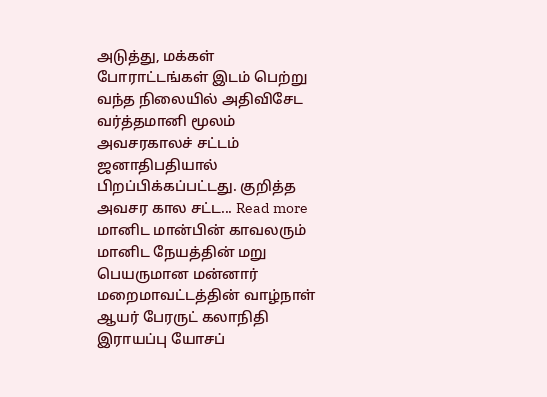அடுத்து, மக்கள் போராட்டங்கள் இடம் பெற்று வந்த நிலையில் அதிவிசேட வர்த்தமானி மூலம் அவசரகாலச் சட்டம் ஜனாதிபதியால் பிறப்பிக்கப்பட்டது. குறித்த அவசர கால சட்ட... Read more
மானிட மான்பின் காவலரும் மானிட நேயத்தின் மறு பெயருமான மன்னார் மறைமாவட்டத்தின் வாழ்நாள் ஆயர் பேரருட் கலாநிதி இராயப்பு யோசப்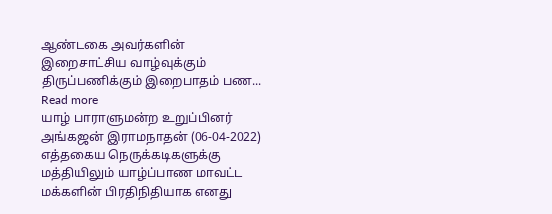ஆண்டகை அவர்களின் இறைசாட்சிய வாழ்வுக்கும் திருப்பணிக்கும் இறைபாதம் பண... Read more
யாழ் பாராளுமன்ற உறுப்பினர் அங்கஜன் இராமநாதன் (06-04-2022) எத்தகைய நெருக்கடிகளுக்கு மத்தியிலும் யாழ்ப்பாண மாவட்ட மக்களின் பிரதிநிதியாக எனது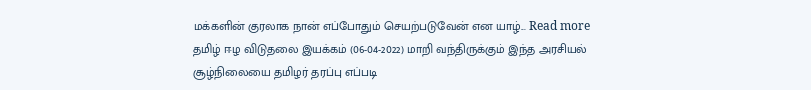மக்களின் குரலாக நான் எப்போதும் செயற்படுவேன் என யாழ்... Read more
தமிழ் ஈழ விடுதலை இயக்கம் (06-04-2022) மாறி வந்திருக்கும் இந்த அரசியல் சூழ்நிலையை தமிழர் தரப்பு எப்படி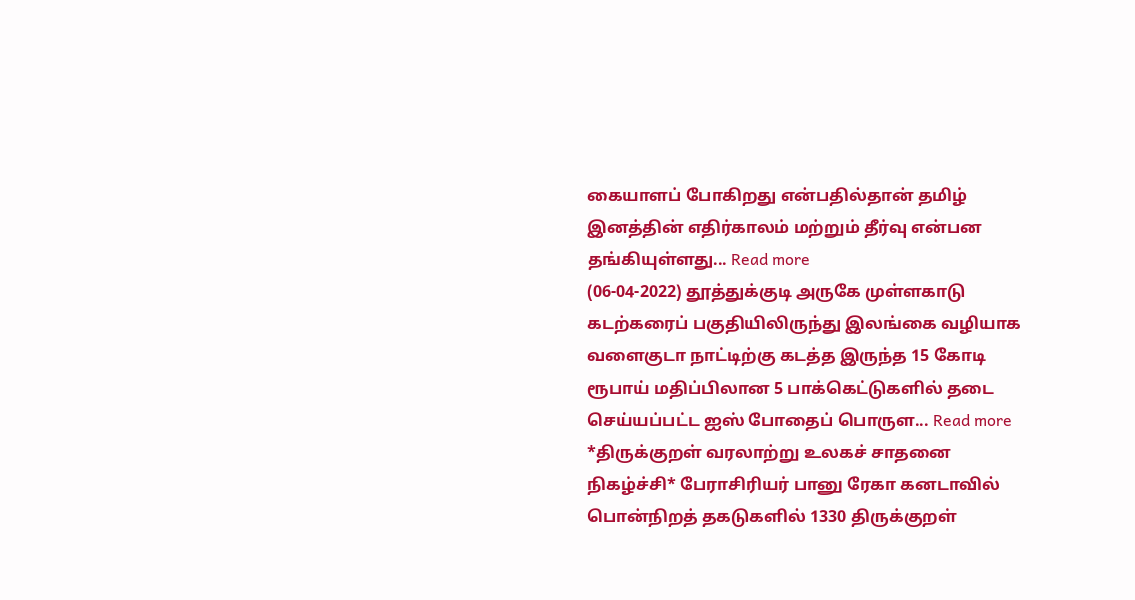கையாளப் போகிறது என்பதில்தான் தமிழ் இனத்தின் எதிர்காலம் மற்றும் தீர்வு என்பன தங்கியுள்ளது... Read more
(06-04-2022) தூத்துக்குடி அருகே முள்ளகாடு கடற்கரைப் பகுதியிலிருந்து இலங்கை வழியாக வளைகுடா நாட்டிற்கு கடத்த இருந்த 15 கோடி ரூபாய் மதிப்பிலான 5 பாக்கெட்டுகளில் தடை செய்யப்பட்ட ஐஸ் போதைப் பொருள... Read more
*திருக்குறள் வரலாற்று உலகச் சாதனை நிகழ்ச்சி* பேராசிரியர் பானு ரேகா கனடாவில் பொன்நிறத் தகடுகளில் 1330 திருக்குறள்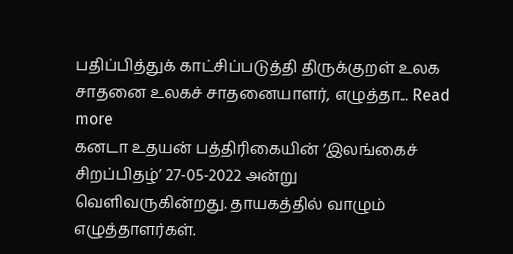பதிப்பித்துக் காட்சிப்படுத்தி திருக்குறள் உலக சாதனை உலகச் சாதனையாளர், எழுத்தா... Read more
கனடா உதயன் பத்திரிகையின் ‘இலங்கைச் சிறப்பிதழ்’ 27-05-2022 அன்று வெளிவருகின்றது. தாயகத்தில் வாழும் எழுத்தாளர்கள்.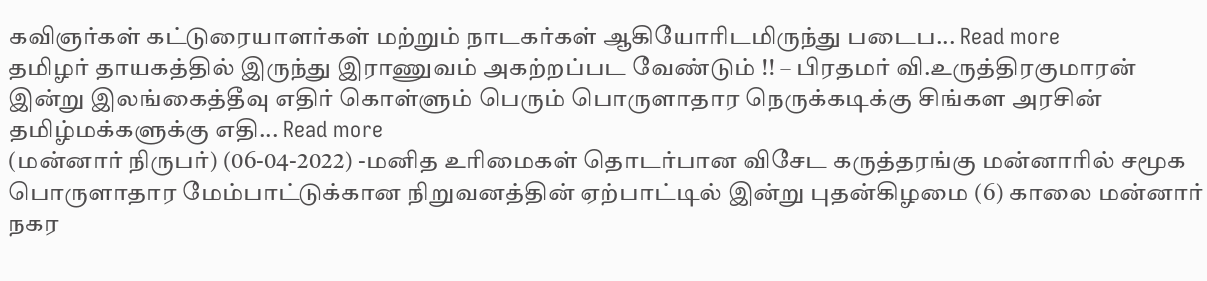கவிஞர்கள் கட்டுரையாளர்கள் மற்றும் நாடகர்கள் ஆகியோரிடமிருந்து படைப... Read more
தமிழர் தாயகத்தில் இருந்து இராணுவம் அகற்றப்பட வேண்டும் !! – பிரதமர் வி.உருத்திரகுமாரன் இன்று இலங்கைத்தீவு எதிர் கொள்ளும் பெரும் பொருளாதார நெருக்கடிக்கு சிங்கள அரசின் தமிழ்மக்களுக்கு எதி... Read more
(மன்னார் நிருபர்) (06-04-2022) -மனித உரிமைகள் தொடர்பான விசேட கருத்தரங்கு மன்னாரில் சமூக பொருளாதார மேம்பாட்டுக்கான நிறுவனத்தின் ஏற்பாட்டில் இன்று புதன்கிழமை (6) காலை மன்னார் நகர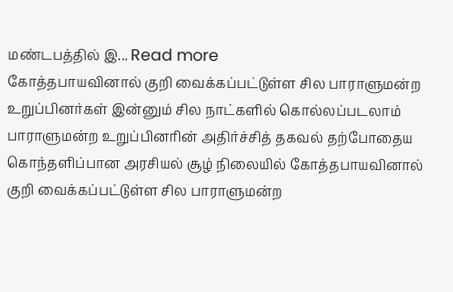மண்டபத்தில் இ... Read more
கோத்தபாயவினால் குறி வைக்கப்பட்டுள்ள சில பாராளுமன்ற உறுப்பினர்கள் இன்னும் சில நாட்களில் கொல்லப்படலாம்
பாராளுமன்ற உறுப்பினரின் அதிர்ச்சித் தகவல் தற்போதைய கொந்தளிப்பான அரசியல் சூழ் நிலையில் கோத்தபாயவினால் குறி வைக்கப்பட்டுள்ள சில பாராளுமன்ற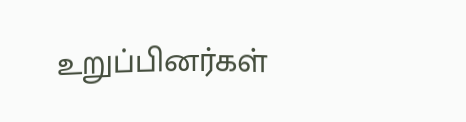உறுப்பினர்கள்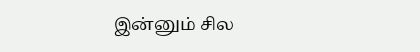இன்னும் சில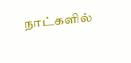நாட்களில்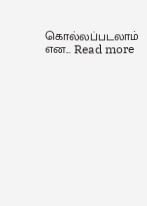கொல்லப்படலாம் என... Read more